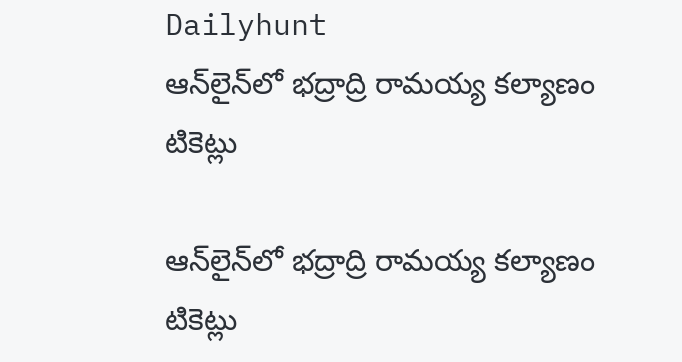Dailyhunt
ఆన్‌లైన్‌లో భద్రాద్రి రామయ్య కల్యాణం టికెట్లు

ఆన్‌లైన్‌లో భద్రాద్రి రామయ్య కల్యాణం టికెట్లు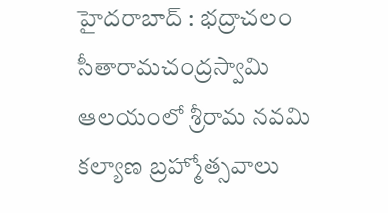హైదరాబాద్‌ : భద్రాచలం సీతారామచంద్రస్వామి ఆలయంలో శ్రీరామ నవమి కల్యాణ బ్రహ్మోత్సవాలు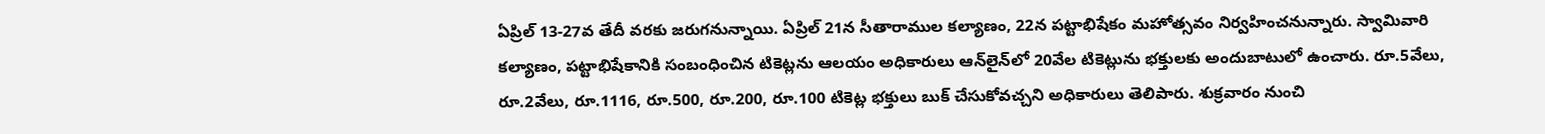ఏప్రిల్‌ 13-27వ తేదీ వరకు జరుగనున్నాయి. ఏప్రిల్‌ 21న సీతారాముల కల్యాణం, 22న పట్టాభిషేకం మహోత్సవం నిర్వహించనున్నారు. స్వామివారి కల్యాణం, పట్టాభిషేకానికి సంబంధించిన టికెట్లను ఆలయం అధికారులు ఆన్‌లైన్‌లో 20వేల టికెట్లును భక్తులకు అందుబాటులో ఉంచారు. రూ.5వేలు, రూ.2వేలు, రూ.1116, రూ.500, రూ.200, రూ.100 టికెట్ల భక్తులు బుక్‌ చేసుకోవచ్చని అధికారులు తెలిపారు. శుక్రవారం నుంచి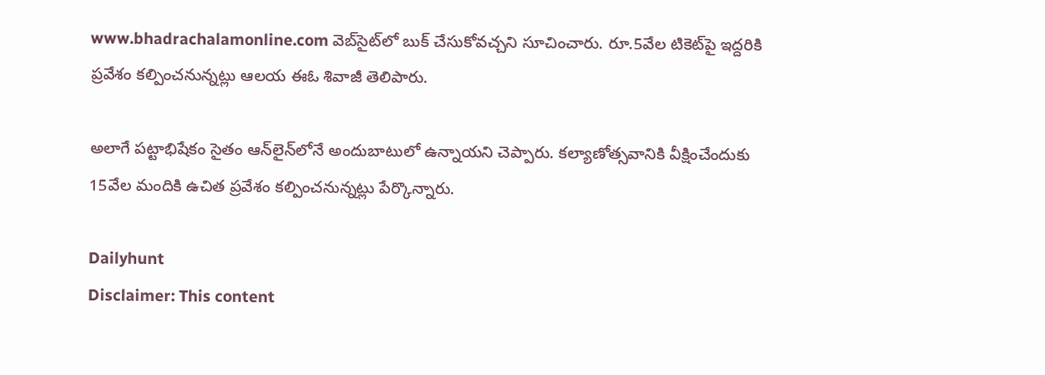www.bhadrachalamonline.com వెబ్‌సైట్‌లో బుక్‌ చేసుకోవచ్చని సూచించారు. రూ.5వేల టికెట్‌పై ఇద్దరికి ప్రవేశం కల్పించనున్నట్లు ఆలయ ఈఓ శివాజీ తెలిపారు.

అలాగే పట్టాభిషేకం సైతం ఆన్‌లైన్‌లోనే అందుబాటులో ఉన్నాయని చెప్పారు. కల్యాణోత్సవానికి వీక్షించేందుకు 15వేల మందికి ఉచిత ప్రవేశం కల్పించనున్నట్లు పేర్కొన్నారు.

Dailyhunt
Disclaimer: This content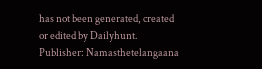has not been generated, created or edited by Dailyhunt. Publisher: Namasthetelangaana